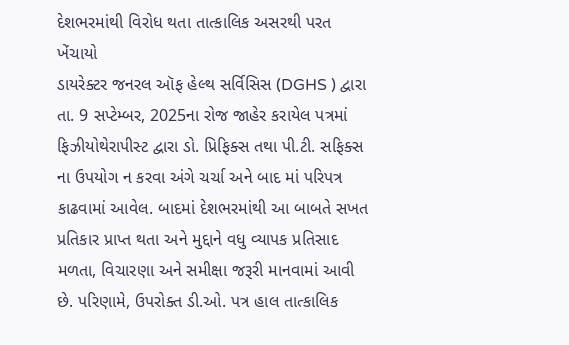દેશભરમાંથી વિરોધ થતા તાત્કાલિક અસરથી પરત ખેંચાયો
ડાયરેક્ટર જનરલ ઑફ હેલ્થ સર્વિસિસ (DGHS ) દ્વારા તા. 9 સપ્ટેમ્બર, 2025ના રોજ જાહેર કરાયેલ પત્રમાં ફિઝીયોથેરાપીસ્ટ દ્વારા ડો. પ્રિફિક્સ તથા પી.ટી. સફિક્સ ના ઉપયોગ ન કરવા અંગે ચર્ચા અને બાદ માં પરિપત્ર કાઢવામાં આવેલ. બાદમાં દેશભરમાંથી આ બાબતે સખત પ્રતિકાર પ્રાપ્ત થતા અને મુદ્દાને વધુ વ્યાપક પ્રતિસાદ મળતા, વિચારણા અને સમીક્ષા જરૂરી માનવામાં આવી છે. પરિણામે, ઉપરોક્ત ડી.ઓ. પત્ર હાલ તાત્કાલિક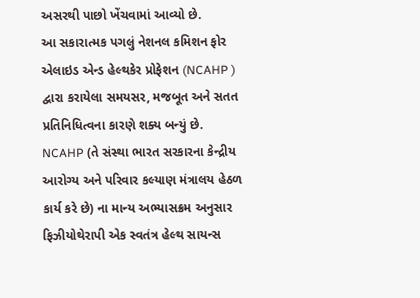અસરથી પાછો ખેંચવામાં આવ્યો છે.
આ સકારાત્મક પગલું નેશનલ કમિશન ફોર એલાઇડ એન્ડ હેલ્થકેર પ્રોફેશન (NCAHP ) દ્વારા કરાયેલા સમયસર, મજબૂત અને સતત પ્રતિનિધિત્વના કારણે શક્ય બન્યું છે. NCAHP (તે સંસ્થા ભારત સરકારના કેન્દ્રીય આરોગ્ય અને પરિવાર કલ્યાણ મંત્રાલય હેઠળ કાર્ય કરે છે) ના માન્ય અભ્યાસક્રમ અનુસાર ફિઝીયોથેરાપી એક સ્વતંત્ર હેલ્થ સાયન્સ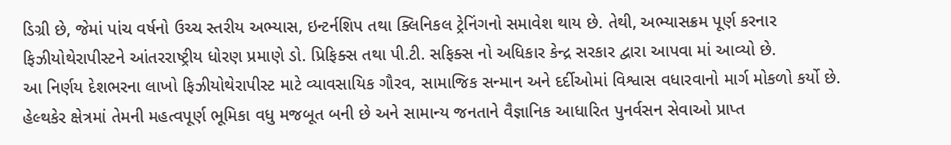ડિગ્રી છે, જેમાં પાંચ વર્ષનો ઉચ્ચ સ્તરીય અભ્યાસ, ઇન્ટર્નશિપ તથા ક્લિનિકલ ટ્રેનિંગનો સમાવેશ થાય છે. તેથી, અભ્યાસક્રમ પૂર્ણ કરનાર ફિઝીયોથેરાપીસ્ટને આંતરરાષ્ટ્રીય ધોરણ પ્રમાણે ડો. પ્રિફિક્સ તથા પી.ટી. સફિક્સ નો અધિકાર કેન્દ્ર સરકાર દ્વારા આપવા માં આવ્યો છે.
આ નિર્ણય દેશભરના લાખો ફિઝીયોથેરાપીસ્ટ માટે વ્યાવસાયિક ગૌરવ, સામાજિક સન્માન અને દર્દીઓમાં વિશ્વાસ વધારવાનો માર્ગ મોકળો કર્યો છે. હેલ્થકેર ક્ષેત્રમાં તેમની મહત્વપૂર્ણ ભૂમિકા વધુ મજબૂત બની છે અને સામાન્ય જનતાને વૈજ્ઞાનિક આધારિત પુનર્વસન સેવાઓ પ્રાપ્ત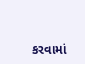કરવામાં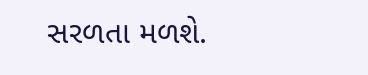સરળતા મળશે.